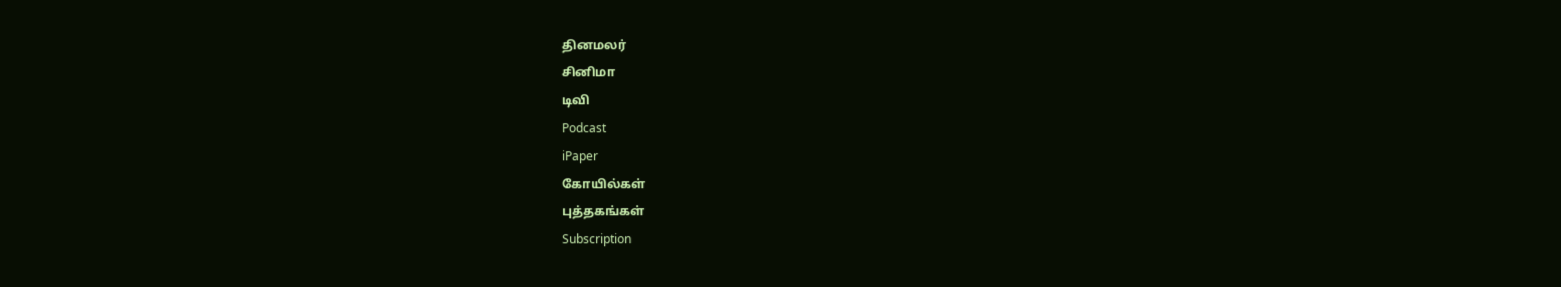தினமலர்
சினிமா
டிவி
Podcast
iPaper
கோயில்கள்
புத்தகங்கள்
Subscription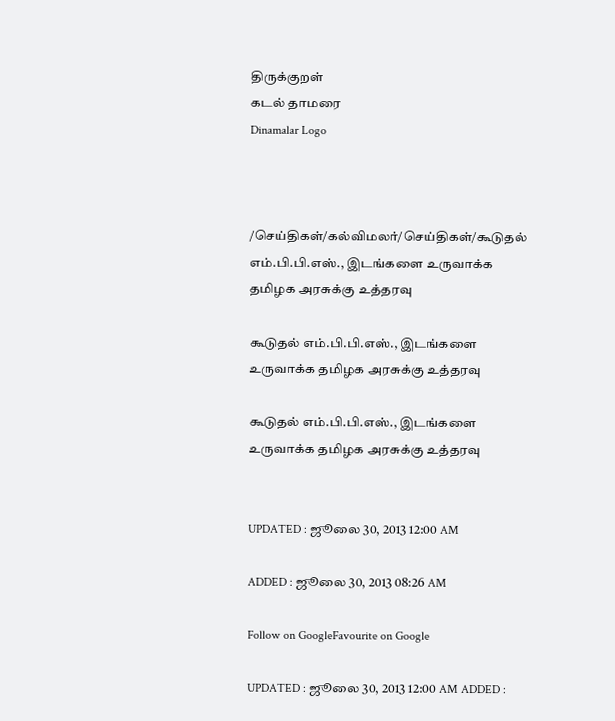திருக்குறள்
கடல் தாமரை
Dinamalar Logo



/செய்திகள்/கல்விமலர்/செய்திகள்/கூடுதல் எம்.பி.பி.எஸ்., இடங்களை உருவாக்க தமிழக அரசுக்கு உத்தரவு

கூடுதல் எம்.பி.பி.எஸ்., இடங்களை உருவாக்க தமிழக அரசுக்கு உத்தரவு

கூடுதல் எம்.பி.பி.எஸ்., இடங்களை உருவாக்க தமிழக அரசுக்கு உத்தரவு


UPDATED : ஜூலை 30, 2013 12:00 AM

ADDED : ஜூலை 30, 2013 08:26 AM

Follow on GoogleFavourite on Google

UPDATED : ஜூலை 30, 2013 12:00 AM ADDED :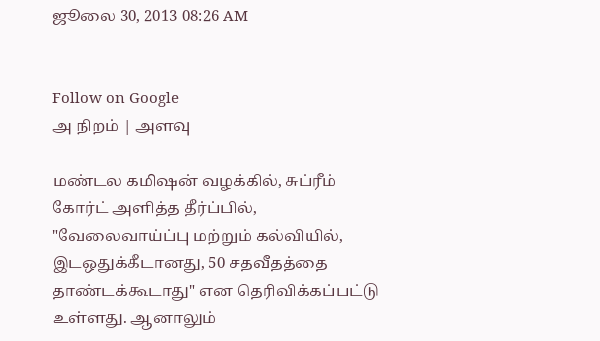ஜூலை 30, 2013 08:26 AM


Follow on Google
அ நிறம் | அளவு

மண்டல கமிஷன் வழக்கில், சுப்ரீம் கோர்ட் அளித்த தீர்ப்பில், "வேலைவாய்ப்பு மற்றும் கல்வியில், இடஒதுக்கீடானது, 50 சதவீதத்தை தாண்டக்கூடாது" என தெரிவிக்கப்பட்டு உள்ளது. ஆனாலும்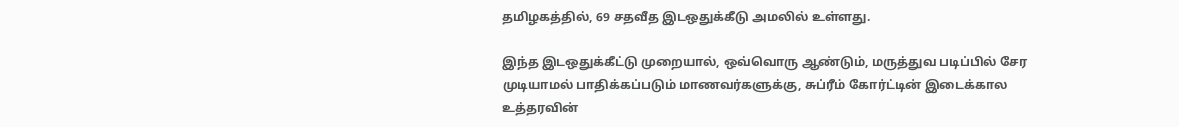தமிழகத்தில், 69 சதவீத இடஒதுக்கீடு அமலில் உள்ளது.

இந்த இடஒதுக்கீட்டு முறையால், ஒவ்வொரு ஆண்டும், மருத்துவ படிப்பில் சேர முடியாமல் பாதிக்கப்படும் மாணவர்களுக்கு, சுப்ரீம் கோர்ட்டின் இடைக்கால உத்தரவின்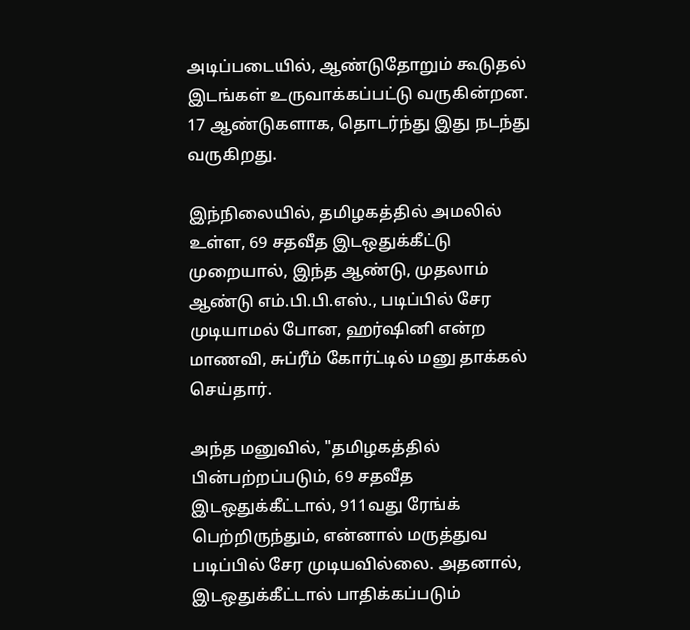அடிப்படையில், ஆண்டுதோறும் கூடுதல் இடங்கள் உருவாக்கப்பட்டு வருகின்றன. 17 ஆண்டுகளாக, தொடர்ந்து இது நடந்து வருகிறது.

இந்நிலையில், தமிழகத்தில் அமலில் உள்ள, 69 சதவீத இடஒதுக்கீட்டு முறையால், இந்த ஆண்டு, முதலாம் ஆண்டு எம்.பி.பி.எஸ்., படிப்பில் சேர முடியாமல் போன, ஹர்ஷினி என்ற மாணவி, சுப்ரீம் கோர்ட்டில் மனு தாக்கல் செய்தார்.

அந்த மனுவில், "தமிழகத்தில் பின்பற்றப்படும், 69 சதவீத இடஒதுக்கீட்டால், 911வது ரேங்க் பெற்றிருந்தும், என்னால் மருத்துவ படிப்பில் சேர முடியவில்லை. அதனால், இடஒதுக்கீட்டால் பாதிக்கப்படும்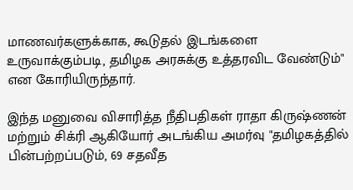மாணவர்களுக்காக, கூடுதல் இடங்களை உருவாக்கும்படி, தமிழக அரசுக்கு உத்தரவிட வேண்டும்" என கோரியிருந்தார்.

இந்த மனுவை விசாரித்த நீதிபதிகள் ராதா கிருஷ்ணன் மற்றும் சிக்ரி ஆகியோர் அடங்கிய அமர்வு "தமிழகத்தில் பின்பற்றப்படும், 69 சதவீத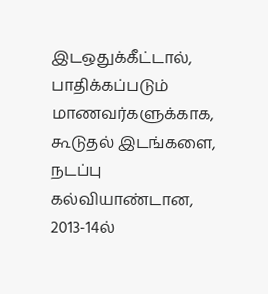இடஒதுக்கீட்டால், பாதிக்கப்படும் மாணவர்களுக்காக, கூடுதல் இடங்களை, நடப்பு கல்வியாண்டான, 2013-14ல்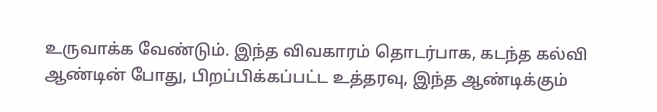உருவாக்க வேண்டும். இந்த விவகாரம் தொடர்பாக, கடந்த கல்வி ஆண்டின் போது, பிறப்பிக்கப்பட்ட உத்தரவு, இந்த ஆண்டிக்கும்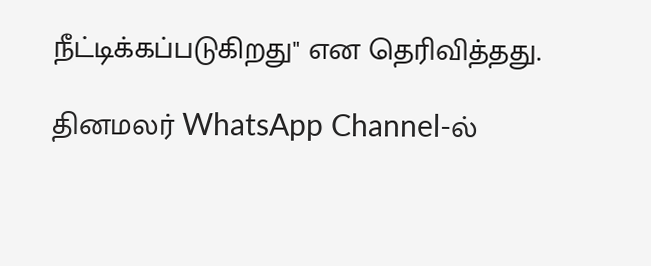நீட்டிக்கப்படுகிறது" என தெரிவித்தது.

தினமலர் WhatsApp Channel-ல்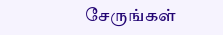சேருங்கள்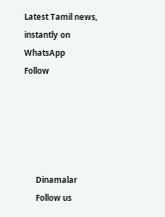Latest Tamil news, instantly on WhatsApp
Follow





      Dinamalar
      Follow us